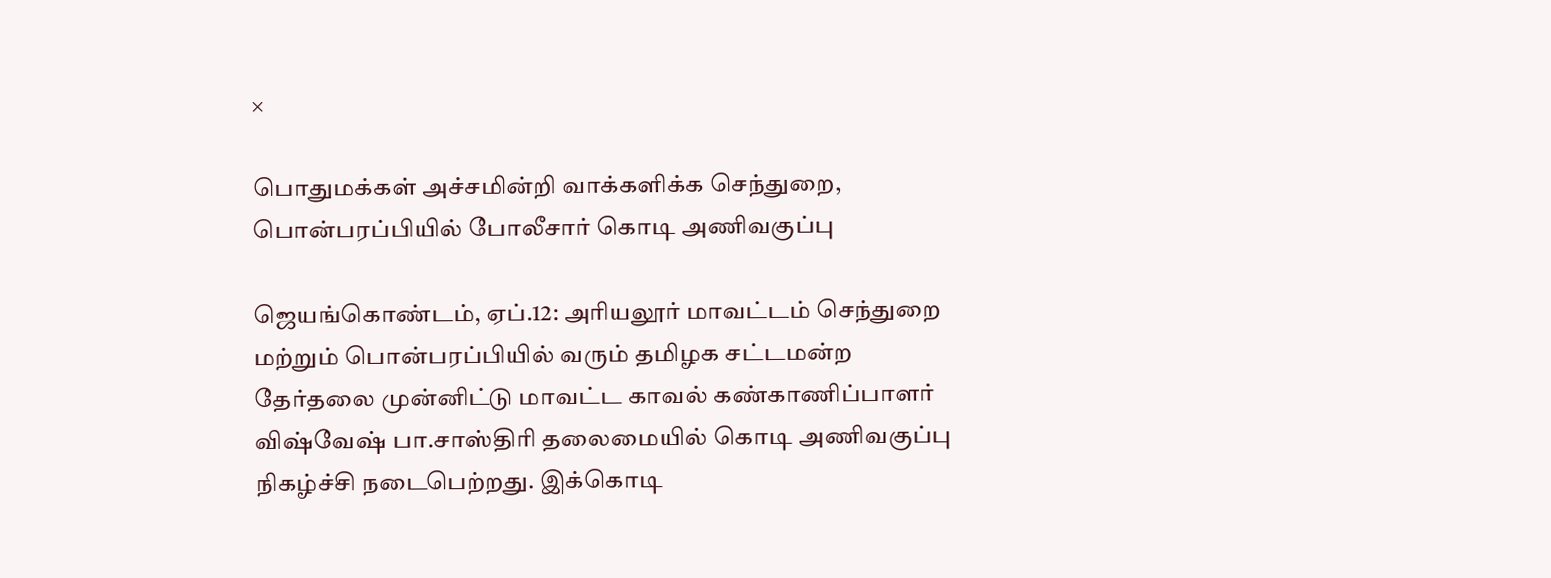×

பொதுமக்கள் அச்சமின்றி வாக்களிக்க செந்துறை, பொன்பரப்பியில் போலீசார் கொடி அணிவகுப்பு

ஜெயங்கொண்டம், ஏப்.12: அரியலூர் மாவட்டம் செந்துறை மற்றும் பொன்பரப்பியில் வரும் தமிழக சட்டமன்ற தேர்தலை முன்னிட்டு மாவட்ட காவல் கண்காணிப்பாளர் விஷ்வேஷ் பா.சாஸ்திரி தலைமையில் கொடி அணிவகுப்பு நிகழ்ச்சி நடைபெற்றது. இக்கொடி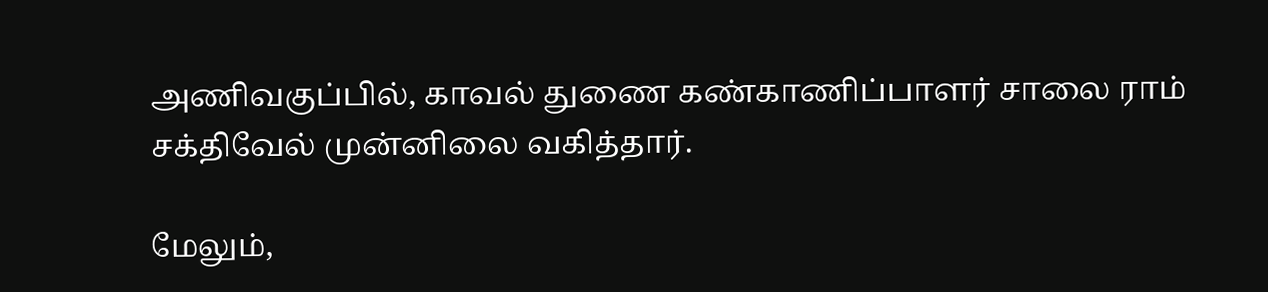அணிவகுப்பில், காவல் துணை கண்காணிப்பாளர் சாலை ராம் சக்திவேல் முன்னிலை வகித்தார்.

மேலும்,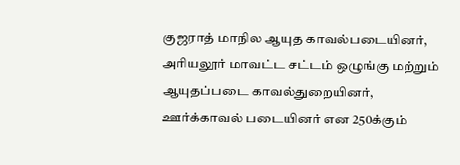குஜராத் மாநில ஆயுத காவல்படையினர், அரியலூர் மாவட்ட சட்டம் ஒழுங்கு மற்றும் ஆயுதப்படை காவல்துறையினர், ஊர்க்காவல் படையினர் என 250க்கும்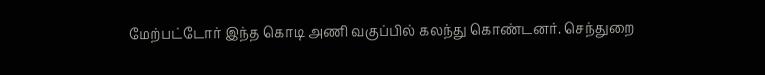மேற்பட்டோர் இந்த கொடி அணி வகுப்பில் கலந்து கொண்டனர். செந்துறை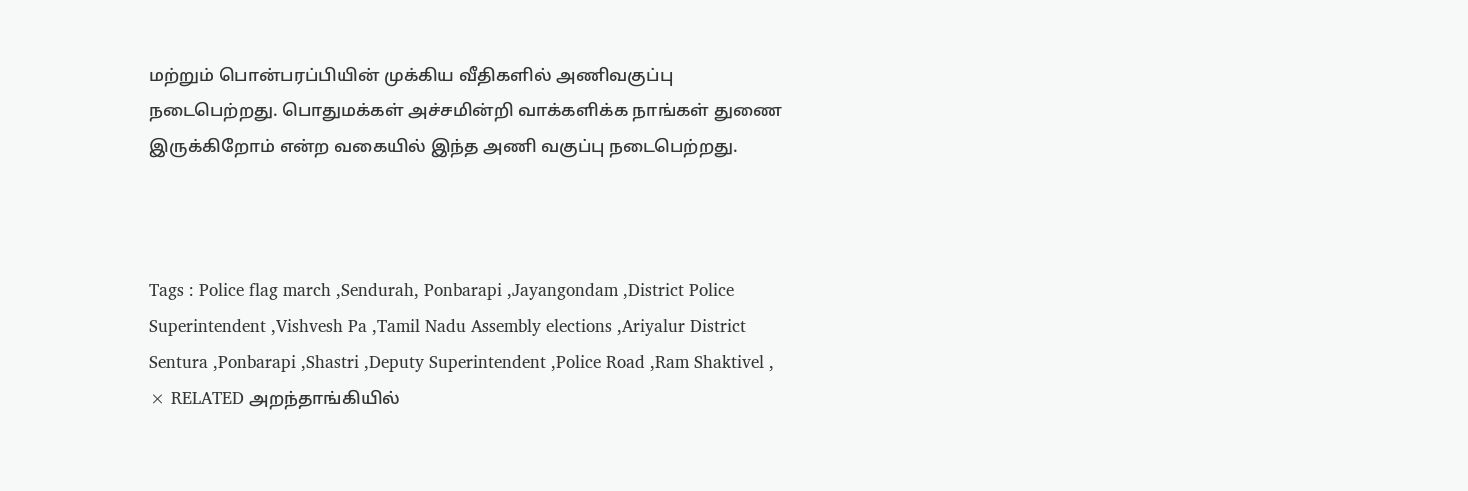மற்றும் பொன்பரப்பியின் முக்கிய வீதிகளில் அணிவகுப்பு நடைபெற்றது. பொதுமக்கள் அச்சமின்றி வாக்களிக்க நாங்கள் துணை இருக்கிறோம் என்ற வகையில் இந்த அணி வகுப்பு நடைபெற்றது.



Tags : Police flag march ,Sendurah, Ponbarapi ,Jayangondam ,District Police Superintendent ,Vishvesh Pa ,Tamil Nadu Assembly elections ,Ariyalur District Sentura ,Ponbarapi ,Shastri ,Deputy Superintendent ,Police Road ,Ram Shaktivel ,
× RELATED அறந்தாங்கியில்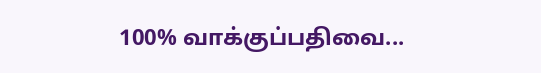100% வாக்குப்பதிவை...